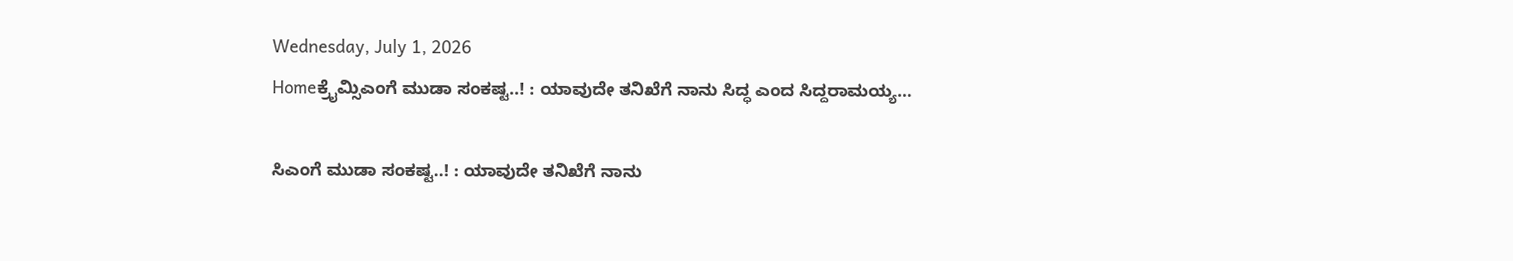Wednesday, July 1, 2026
Homeಕ್ರೈಮ್ಸಿಎಂಗೆ ಮುಡಾ ಸಂಕಷ್ಟ..! : ಯಾವುದೇ ತನಿಖೆಗೆ ನಾನು ಸಿದ್ಧ ಎಂದ ಸಿದ್ದರಾಮಯ್ಯ…

ಸಿಎಂಗೆ ಮುಡಾ ಸಂಕಷ್ಟ..! : ಯಾವುದೇ ತನಿಖೆಗೆ ನಾನು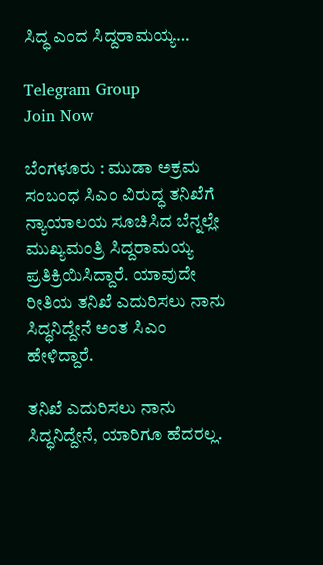ಸಿದ್ಧ ಎಂದ ಸಿದ್ದರಾಮಯ್ಯ…

Telegram Group
Join Now

ಬೆಂಗಳೂರು : ಮುಡಾ ಅಕ್ರಮ ಸಂಬಂಧ ಸಿಎಂ ವಿರುದ್ಧ ತನಿಖೆಗೆ ನ್ಯಾಯಾಲಯ ಸೂಚಿಸಿದ ಬೆನ್ನಲ್ಲೇ ಮುಖ್ಯಮಂತ್ರಿ ಸಿದ್ದರಾಮಯ್ಯ ಪ್ರತಿಕ್ರಿಯಿಸಿದ್ದಾರೆ. ಯಾವುದೇ ರೀತಿಯ ತನಿಖೆ ಎದುರಿಸಲು ನಾನು ಸಿದ್ಧನಿದ್ದೇನೆ ಅಂತ ಸಿಎಂ ಹೇಳಿದ್ದಾರೆ.

ತನಿಖೆ ಎದುರಿಸಲು ನಾನು ಸಿದ್ಧನಿದ್ದೇನೆ, ಯಾರಿಗೂ ಹೆದರಲ್ಲ.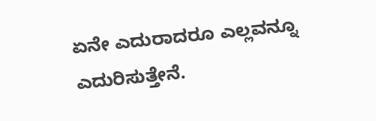ಏನೇ ಎದುರಾದರೂ ಎಲ್ಲವನ್ನೂ ಎದುರಿಸುತ್ತೇನೆ.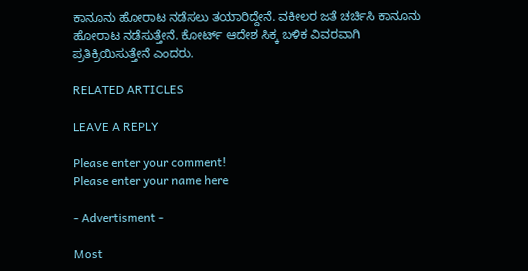ಕಾನೂನು ಹೋರಾಟ ನಡೆಸಲು ತಯಾರಿದ್ದೇನೆ. ವಕೀಲರ ಜತೆ ಚರ್ಚಿಸಿ ಕಾನೂನು ಹೋರಾಟ ನಡೆಸುತ್ತೇನೆ. ಕೋರ್ಟ್‌ ಆದೇಶ ಸಿಕ್ಕ ಬಳಿಕ ವಿವರವಾಗಿ ಪ್ರತಿಕ್ರಿಯಿಸುತ್ತೇನೆ ಎಂದರು.

RELATED ARTICLES

LEAVE A REPLY

Please enter your comment!
Please enter your name here

- Advertisment -

Most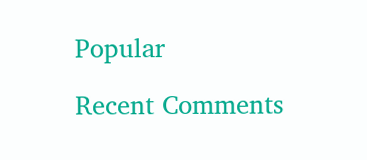Popular

Recent Comments